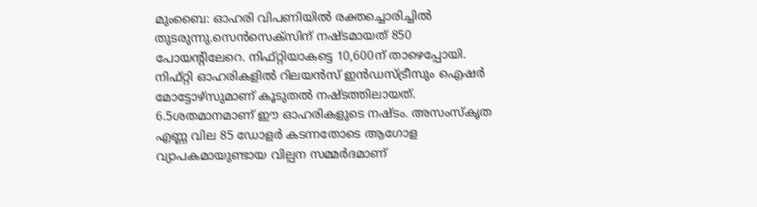മുംബൈ: ഓഹരി വിപണിയിൽ രക്തച്ചൊരിച്ചിൽ തുടരുന്നു.സെൻസെക്സിന് നഷ്ടമായത് 850 പോയന്റിലേറെ. നിഫ്റ്റിയാകട്ടെ 10,600ന് താഴെപ്പോയി. നിഫ്റ്റി ഓഹരികളിൽ റിലയൻസ് ഇൻഡസ്ട്രീസും ഐഷർ മോട്ടോഴ്സുമാണ് കൂടുതൽ നഷ്ടത്തിലായത്. 6.5ശതമാനമാണ് ഈ ഓഹരികളുടെ നഷ്ടം. അസംസ്കൃത എണ്ണ വില 85 ഡോളർ കടന്നതോടെ ആഗോള വ്യാപകമായുണ്ടായ വില്പന സമ്മർദമാണ്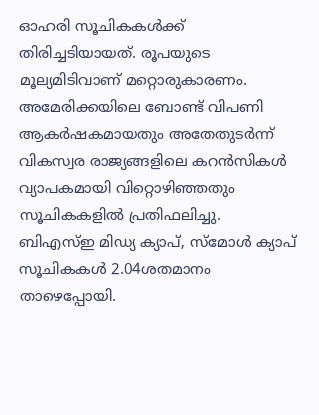ഓഹരി സൂചികകൾക്ക് തിരിച്ചടിയായത്. രൂപയുടെ മൂല്യമിടിവാണ് മറ്റൊരുകാരണം. അമേരിക്കയിലെ ബോണ്ട് വിപണി ആകർഷകമായതും അതേതുടർന്ന് വികസ്വര രാജ്യങ്ങളിലെ കറൻസികൾ വ്യാപകമായി വിറ്റൊഴിഞ്ഞതും സൂചികകളിൽ പ്രതിഫലിച്ചു. ബിഎസ്ഇ മിഡ്യ ക്യാപ്, സ്മോൾ ക്യാപ് സൂചികകൾ 2.04ശതമാനം താഴെപ്പോയി.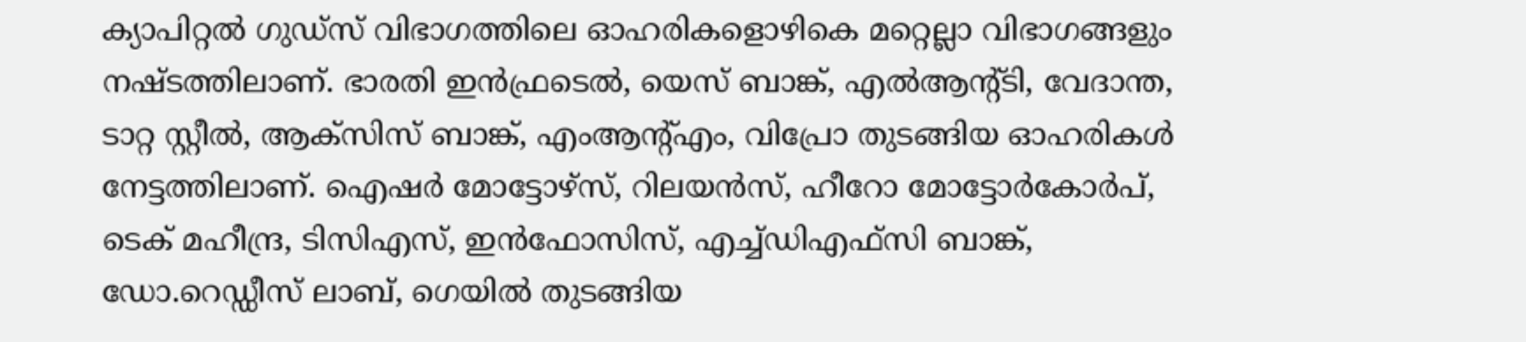ക്യാപിറ്റൽ ഗുഡ്സ് വിഭാഗത്തിലെ ഓഹരികളൊഴികെ മറ്റെല്ലാ വിഭാഗങ്ങളും നഷ്ടത്തിലാണ്. ഭാരതി ഇൻഫ്രടെൽ, യെസ് ബാങ്ക്, എൽആന്റ്ടി, വേദാന്ത, ടാറ്റ സ്റ്റീൽ, ആക്സിസ് ബാങ്ക്, എംആന്റ്എം, വിപ്രോ തുടങ്ങിയ ഓഹരികൾ നേട്ടത്തിലാണ്. ഐഷർ മോട്ടോഴ്സ്, റിലയൻസ്, ഹീറോ മോട്ടോർകോർപ്, ടെക് മഹീന്ദ്ര, ടിസിഎസ്, ഇൻഫോസിസ്, എച്ച്ഡിഎഫ്സി ബാങ്ക്, ഡോ.റെഡ്ഡീസ് ലാബ്, ഗെയിൽ തുടങ്ങിയ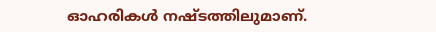ഓഹരികൾ നഷ്ടത്തിലുമാണ്.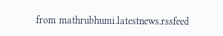from mathrubhumi.latestnews.rssfeed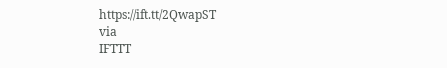https://ift.tt/2QwapST
via
IFTTT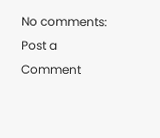No comments:
Post a Comment